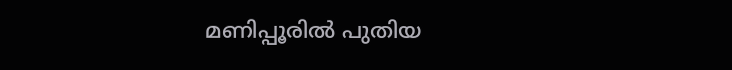മണിപ്പൂരിൽ പുതിയ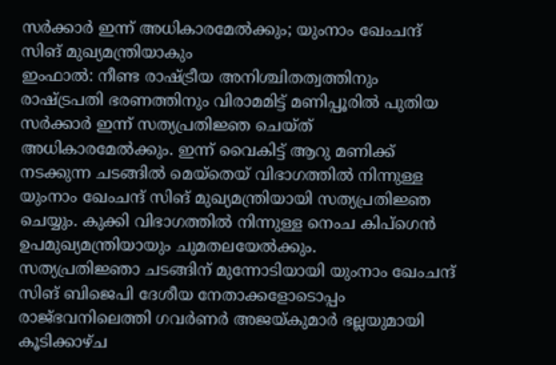സർക്കാർ ഇന്ന് അധികാരമേൽക്കും; യുംനാം ഖേംചന്ദ് സിങ് മുഖ്യമന്ത്രിയാകും
ഇംഫാൽ: നീണ്ട രാഷ്ട്രീയ അനിശ്ചിതത്വത്തിനും രാഷ്ട്രപതി ഭരണത്തിനും വിരാമമിട്ട് മണിപ്പൂരിൽ പുതിയ സർക്കാർ ഇന്ന് സത്യപ്രതിജ്ഞ ചെയ്ത് അധികാരമേൽക്കും. ഇന്ന് വൈകിട്ട് ആറു മണിക്ക് നടക്കുന്ന ചടങ്ങിൽ മെയ്തെയ് വിഭാഗത്തിൽ നിന്നുള്ള യുംനാം ഖേംചന്ദ് സിങ് മുഖ്യമന്ത്രിയായി സത്യപ്രതിജ്ഞ ചെയ്യും. കുക്കി വിഭാഗത്തിൽ നിന്നുള്ള നെംച കിപ്ഗെൻ ഉപമുഖ്യമന്ത്രിയായും ചുമതലയേൽക്കും.
സത്യപ്രതിജ്ഞാ ചടങ്ങിന് മുന്നോടിയായി യുംനാം ഖേംചന്ദ് സിങ് ബിജെപി ദേശീയ നേതാക്കളോടൊപ്പം രാജ്ഭവനിലെത്തി ഗവർണർ അജയ്കുമാർ ഭല്ലയുമായി കൂടിക്കാഴ്ച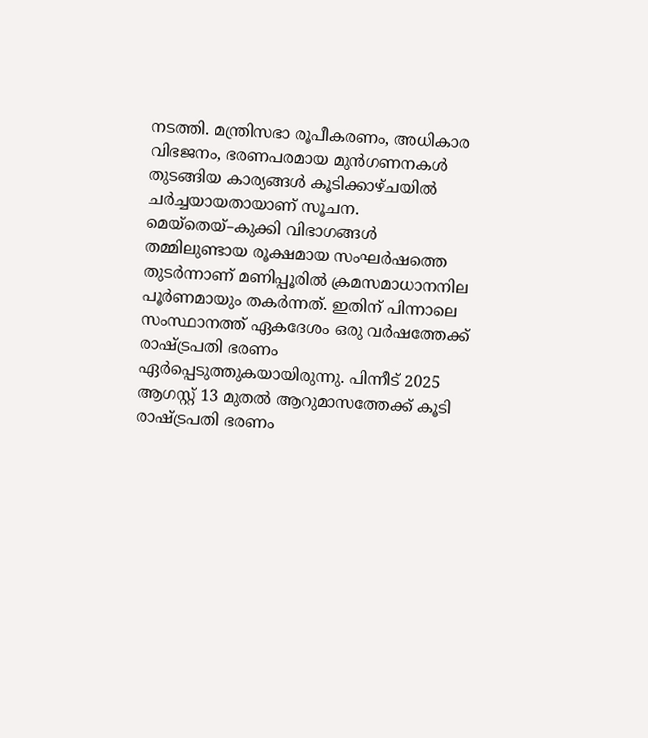നടത്തി. മന്ത്രിസഭാ രൂപീകരണം, അധികാര വിഭജനം, ഭരണപരമായ മുൻഗണനകൾ തുടങ്ങിയ കാര്യങ്ങൾ കൂടിക്കാഴ്ചയിൽ ചർച്ചയായതായാണ് സൂചന.
മെയ്തെയ്–കുക്കി വിഭാഗങ്ങൾ തമ്മിലുണ്ടായ രൂക്ഷമായ സംഘർഷത്തെ തുടർന്നാണ് മണിപ്പൂരിൽ ക്രമസമാധാനനില പൂർണമായും തകർന്നത്. ഇതിന് പിന്നാലെ സംസ്ഥാനത്ത് ഏകദേശം ഒരു വർഷത്തേക്ക് രാഷ്ട്രപതി ഭരണം ഏർപ്പെടുത്തുകയായിരുന്നു. പിന്നീട് 2025 ആഗസ്റ്റ് 13 മുതൽ ആറുമാസത്തേക്ക് കൂടി രാഷ്ട്രപതി ഭരണം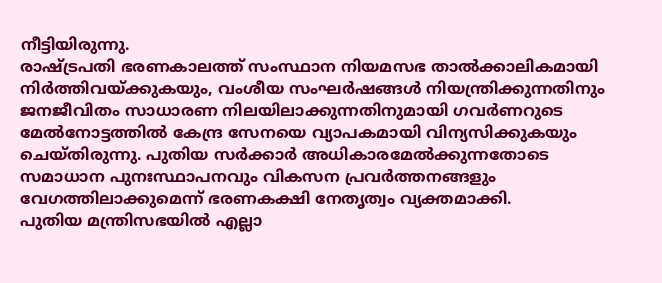നീട്ടിയിരുന്നു.
രാഷ്ട്രപതി ഭരണകാലത്ത് സംസ്ഥാന നിയമസഭ താൽക്കാലികമായി നിർത്തിവയ്ക്കുകയും, വംശീയ സംഘർഷങ്ങൾ നിയന്ത്രിക്കുന്നതിനും ജനജീവിതം സാധാരണ നിലയിലാക്കുന്നതിനുമായി ഗവർണറുടെ മേൽനോട്ടത്തിൽ കേന്ദ്ര സേനയെ വ്യാപകമായി വിന്യസിക്കുകയും ചെയ്തിരുന്നു. പുതിയ സർക്കാർ അധികാരമേൽക്കുന്നതോടെ സമാധാന പുനഃസ്ഥാപനവും വികസന പ്രവർത്തനങ്ങളും വേഗത്തിലാക്കുമെന്ന് ഭരണകക്ഷി നേതൃത്വം വ്യക്തമാക്കി.
പുതിയ മന്ത്രിസഭയിൽ എല്ലാ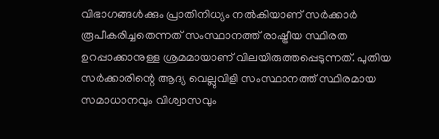വിഭാഗങ്ങൾക്കും പ്രാതിനിധ്യം നൽകിയാണ് സർക്കാർ രൂപീകരിച്ചതെന്നത് സംസ്ഥാനത്ത് രാഷ്ട്രീയ സ്ഥിരത ഉറപ്പാക്കാനുള്ള ശ്രമമായാണ് വിലയിരുത്തപ്പെടുന്നത്. പുതിയ സർക്കാരിന്റെ ആദ്യ വെല്ലുവിളി സംസ്ഥാനത്ത് സ്ഥിരമായ സമാധാനവും വിശ്വാസവും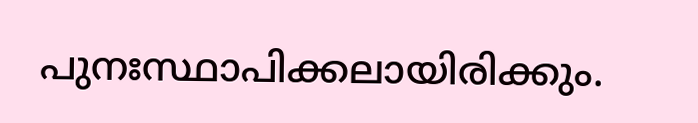പുനഃസ്ഥാപിക്കലായിരിക്കും.